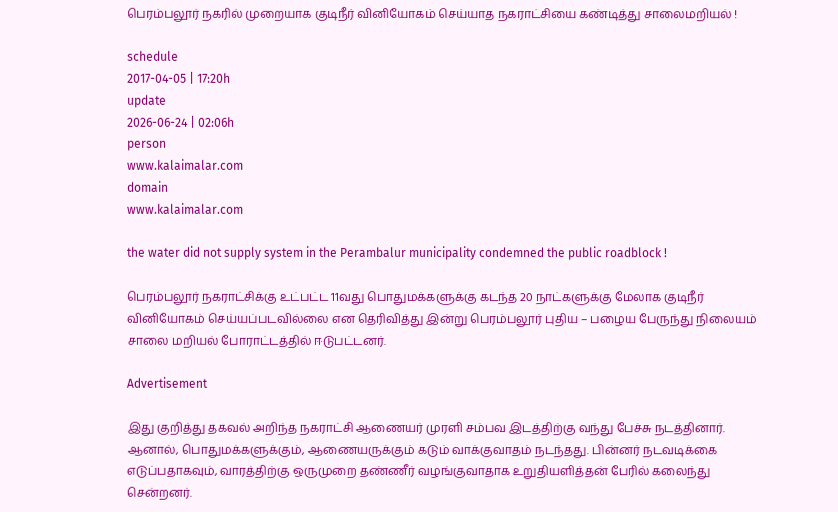பெரம்பலூர் நகரில் முறையாக குடிநீர் வினியோகம் செய்யாத நகராட்சியை கண்டித்து சாலைமறியல் !

schedule
2017-04-05 | 17:20h
update
2026-06-24 | 02:06h
person
www.kalaimalar.com
domain
www.kalaimalar.com

the water did not supply system in the Perambalur municipality condemned the public roadblock !

பெரம்பலூர் நகராட்சிக்கு உட்பட்ட 11வது பொதுமக்களுக்கு கடந்த 20 நாட்களுக்கு மேலாக குடிநீர் வினியோகம் செய்யப்படவில்லை என தெரிவித்து இன்று பெரம்பலூர் புதிய – பழைய பேருந்து நிலையம் சாலை மறியல் போராட்டத்தில் ஈடுபட்டனர்.

Advertisement

இது குறித்து தகவல் அறிந்த நகராட்சி ஆணையர் முரளி சம்பவ இடத்திற்கு வந்து பேச்சு நடத்தினார். ஆனால், பொதுமக்களுக்கும், ஆணையருக்கும் கடும் வாக்குவாதம் நடந்தது. பின்னர் நடவடிக்கை எடுப்பதாகவும், வாரத்திற்கு ஒருமுறை தண்ணீர் வழங்குவாதாக உறுதியளித்தன் பேரில் கலைந்து சென்றனர்.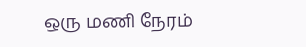ஒரு மணி நேரம்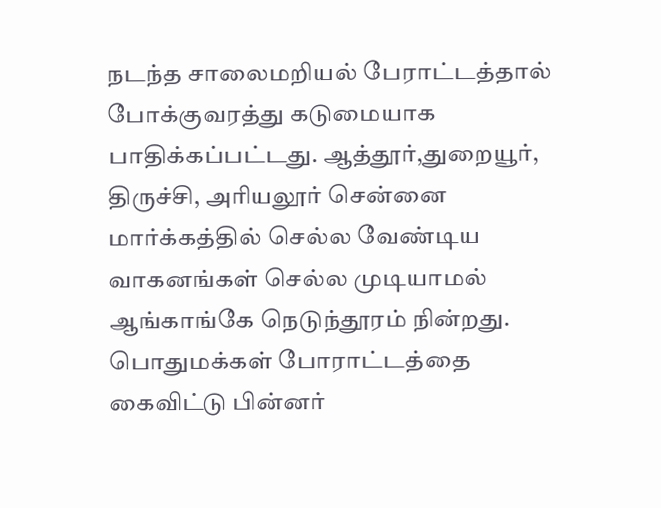நடந்த சாலைமறியல் பேராட்டத்தால் போக்குவரத்து கடுமையாக பாதிக்கப்பட்டது. ஆத்தூர்,துறையூர், திருச்சி, அரியலூர் சென்னை மார்க்கத்தில் செல்ல வேண்டிய வாகனங்கள் செல்ல முடியாமல் ஆங்காங்கே நெடுந்தூரம் நின்றது. பொதுமக்கள் போராட்டத்தை கைவிட்டு பின்னர்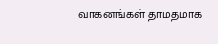வாகனங்கள் தாமதமாக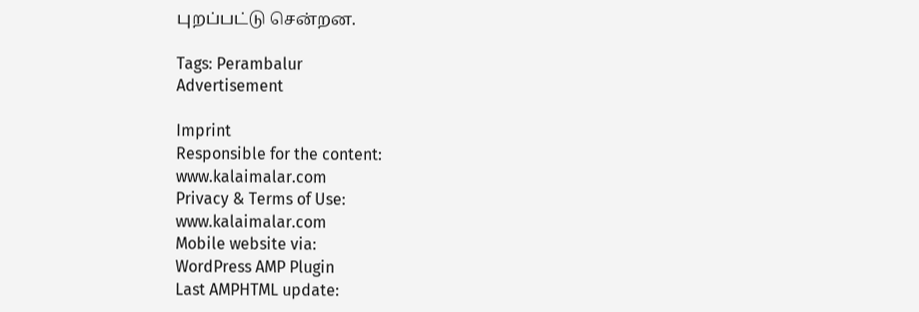புறப்பட்டு சென்றன.

Tags: Perambalur
Advertisement

Imprint
Responsible for the content:
www.kalaimalar.com
Privacy & Terms of Use:
www.kalaimalar.com
Mobile website via:
WordPress AMP Plugin
Last AMPHTML update: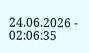24.06.2026 - 02:06:35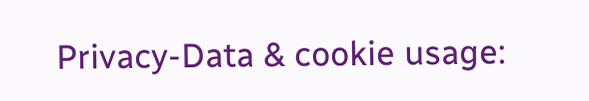Privacy-Data & cookie usage: